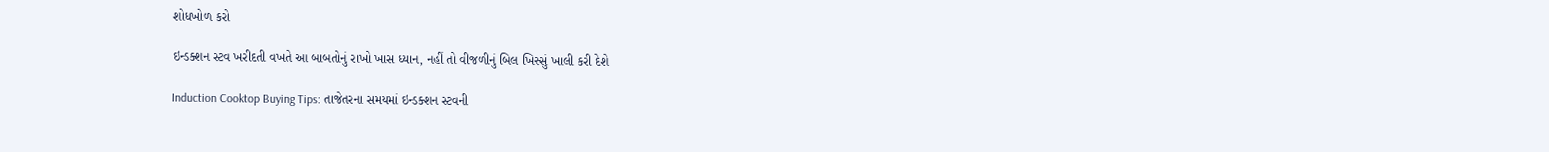શોધખોળ કરો

ઇન્ડક્શન સ્ટવ ખરીદતી વખતે આ બાબતોનું રાખો ખાસ ધ્યાન, નહીં તો વીજળીનું બિલ ખિસ્સું ખાલી કરી દેશે

Induction Cooktop Buying Tips: તાજેતરના સમયમાં ઇન્ડક્શન સ્ટવની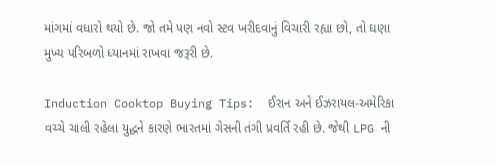માંગમાં વધારો થયો છે. જો તમે પણ નવો સ્ટવ ખરીદવાનું વિચારી રહ્યા છો, તો ઘણા મુખ્ય પરિબળો ધ્યાનમાં રાખવા જરૂરી છે.

Induction Cooktop Buying Tips:  ઈરાન અને ઈઝરાયલ-અમેરિકા વચ્ચે ચાલી રહેલા યુદ્ધને કારણે ભારતમાં ગેસની તંગી પ્રવર્તિ રહી છે. જેથી LPG ની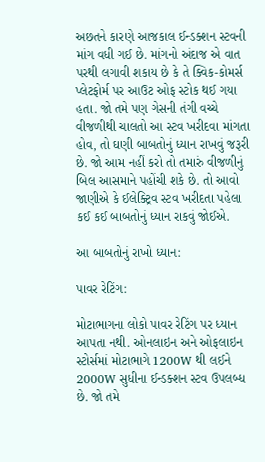અછતને કારણે આજકાલ ઈન્ડક્શન સ્ટવની માંગ વધી ગઈ છે. માંગનો અંદાજ એ વાત પરથી લગાવી શકાય છે કે તે ક્વિક-કોમર્સ પ્લેટફોર્મ પર આઉટ ઓફ સ્ટોક થઈ ગયા હતા. જો તમે પણ ગેસની તંગી વચ્ચે વીજળીથી ચાલતો આ સ્ટવ ખરીદવા માંગતા હોવ, તો ઘણી બાબતોનું ધ્યાન રાખવું જરૂરી છે. જો આમ નહીં કરો તો તમારું વીજળીનું બિલ આસમાને પહોંચી શકે છે. તો આવો જાણીએ કે ઈલેક્ટ્રિવ સ્ટવ ખરીદતા પહેલા કઈ કઈ બાબતોનું ધ્યાન રાકવું જોઈએ.

આ બાબતોનું રાખો ધ્યાન:

પાવર રેટિંગ:

મોટાભાગના લોકો પાવર રેટિંગ પર ધ્યાન આપતા નથી. ઓનલાઇન અને ઓફલાઇન સ્ટોર્સમાં મોટાભાગે 1200W થી લઈને 2000W સુધીના ઈન્ડક્શન સ્ટવ ઉપલબ્ધ છે. જો તમે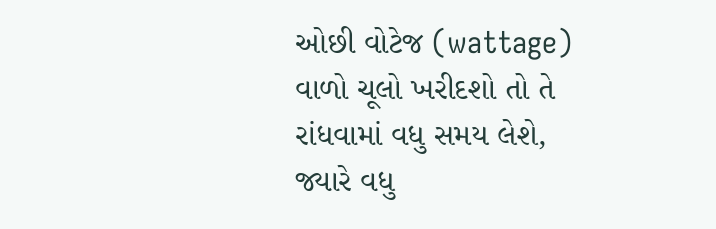ઓછી વોટેજ (wattage) વાળો ચૂલો ખરીદશો તો તે રાંધવામાં વધુ સમય લેશે, જ્યારે વધુ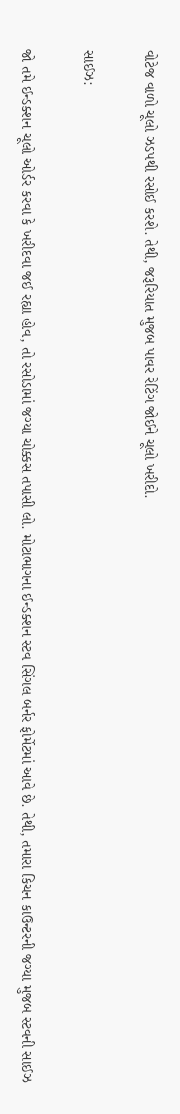વોટેજ વાળો ચૂલો ઝડપથી રસોઈ કરશે. તેથી, જરૂરિયાત મુજબ પાવર રેટિંગ જોઈને ચૂલો ખરીદો.

સાઈઝ:

જો તમે ઈન્ડક્શન ચૂલો ઓર્ડર કરવા કે ખરીદવા જઈ રહ્યા હોવ, તો રસોડામાં જગ્યા ચોક્કસ તપાસી લો. મોટાભાગના ઈન્ડક્શન સ્ટવ સિંગલ બર્નર ફોર્મેટમાં આવે છે. તેથી, તમારા કિચન કાઉન્ટરની જગ્યા મુજબ સ્ટવની સાઈઝ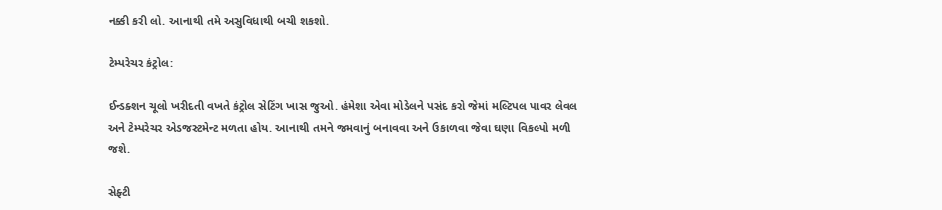નક્કી કરી લો. આનાથી તમે અસુવિધાથી બચી શકશો.

ટેમ્પરેચર કંટ્રોલ:

ઈન્ડક્શન ચૂલો ખરીદતી વખતે કંટ્રોલ સેટિંગ ખાસ જુઓ. હંમેશા એવા મોડેલને પસંદ કરો જેમાં મલ્ટિપલ પાવર લેવલ અને ટેમ્પરેચર એડજસ્ટમેન્ટ મળતા હોય. આનાથી તમને જમવાનું બનાવવા અને ઉકાળવા જેવા ઘણા વિકલ્પો મળી જશે.

સેફ્ટી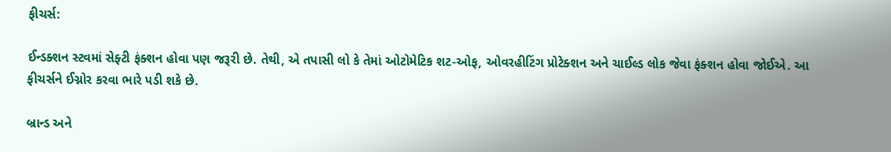ફીચર્સ:

ઈન્ડક્શન સ્ટવમાં સેફ્ટી ફંક્શન હોવા પણ જરૂરી છે. તેથી, એ તપાસી લો કે તેમાં ઓટોમેટિક શટ-ઓફ, ઓવરહીટિંગ પ્રોટેક્શન અને ચાઈલ્ડ લોક જેવા ફંક્શન હોવા જોઈએ. આ ફીચર્સને ઈગ્નોર કરવા ભારે પડી શકે છે.

બ્રાન્ડ અને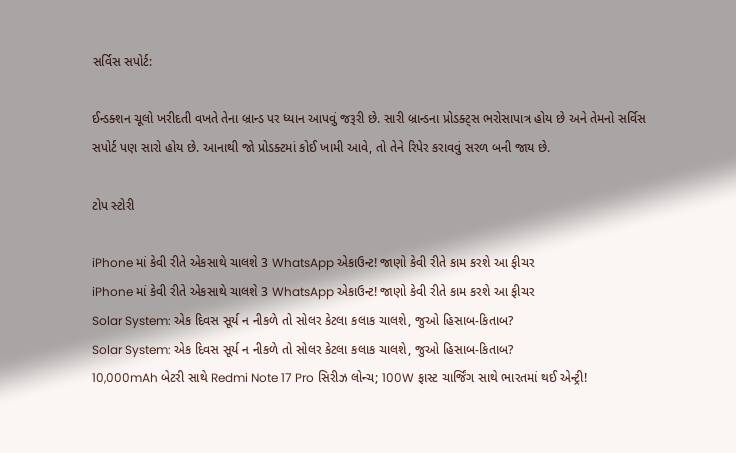સર્વિસ સપોર્ટ:

ઈન્ડક્શન ચૂલો ખરીદતી વખતે તેના બ્રાન્ડ પર ધ્યાન આપવું જરૂરી છે. સારી બ્રાન્ડના પ્રોડક્ટ્સ ભરોસાપાત્ર હોય છે અને તેમનો સર્વિસ સપોર્ટ પણ સારો હોય છે. આનાથી જો પ્રોડક્ટમાં કોઈ ખામી આવે, તો તેને રિપેર કરાવવું સરળ બની જાય છે.

ટોપ સ્ટોરી

iPhone માં કેવી રીતે એકસાથે ચાલશે 3 WhatsApp એકાઉન્ટ! જાણો કેવી રીતે કામ કરશે આ ફીચર
iPhone માં કેવી રીતે એકસાથે ચાલશે 3 WhatsApp એકાઉન્ટ! જાણો કેવી રીતે કામ કરશે આ ફીચર
Solar System: એક દિવસ સૂર્ય ન નીકળે તો સોલર કેટલા કલાક ચાલશે, જુઓ હિસાબ-કિતાબ?
Solar System: એક દિવસ સૂર્ય ન નીકળે તો સોલર કેટલા કલાક ચાલશે, જુઓ હિસાબ-કિતાબ?
10,000mAh બેટરી સાથે Redmi Note 17 Pro સિરીઝ લોન્ચ; 100W ફાસ્ટ ચાર્જિંગ સાથે ભારતમાં થઈ એન્ટ્રી!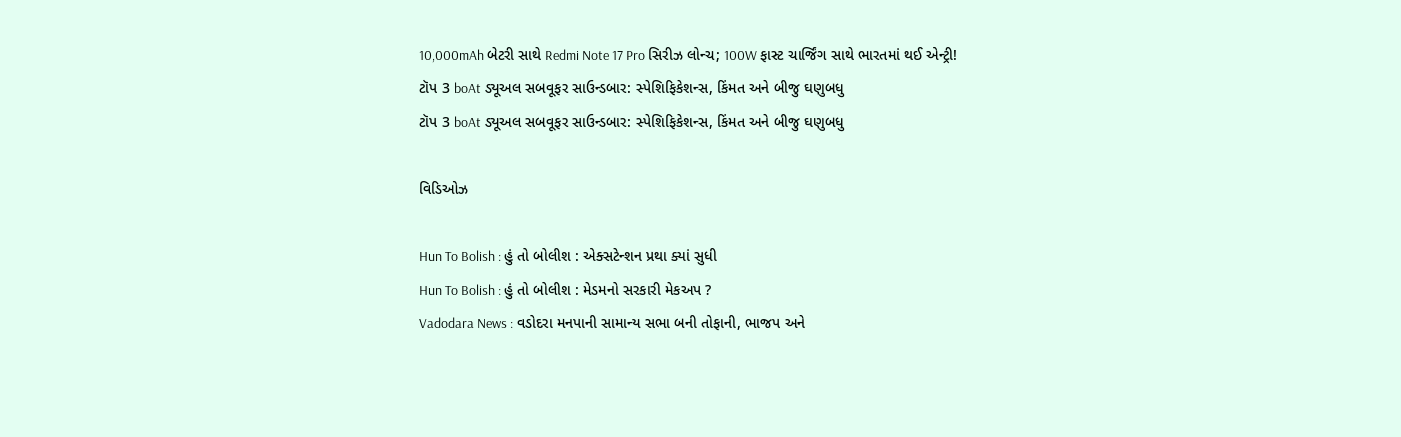10,000mAh બેટરી સાથે Redmi Note 17 Pro સિરીઝ લોન્ચ; 100W ફાસ્ટ ચાર્જિંગ સાથે ભારતમાં થઈ એન્ટ્રી!
ટૉપ 3 boAt ડ્યૂઅલ સબવૂફર સાઉન્ડબાર: સ્પેશિફિકેશન્સ, કિંમત અને બીજુ ઘણુબધુ
ટૉપ 3 boAt ડ્યૂઅલ સબવૂફર સાઉન્ડબાર: સ્પેશિફિકેશન્સ, કિંમત અને બીજુ ઘણુબધુ

વિડિઓઝ

Hun To Bolish : હું તો બોલીશ : એક્સટેન્શન પ્રથા ક્યાં સુધી
Hun To Bolish : હું તો બોલીશ : મેડમનો સરકારી મેકઅપ ?
Vadodara News : વડોદરા મનપાની સામાન્ય સભા બની તોફાની, ભાજપ અને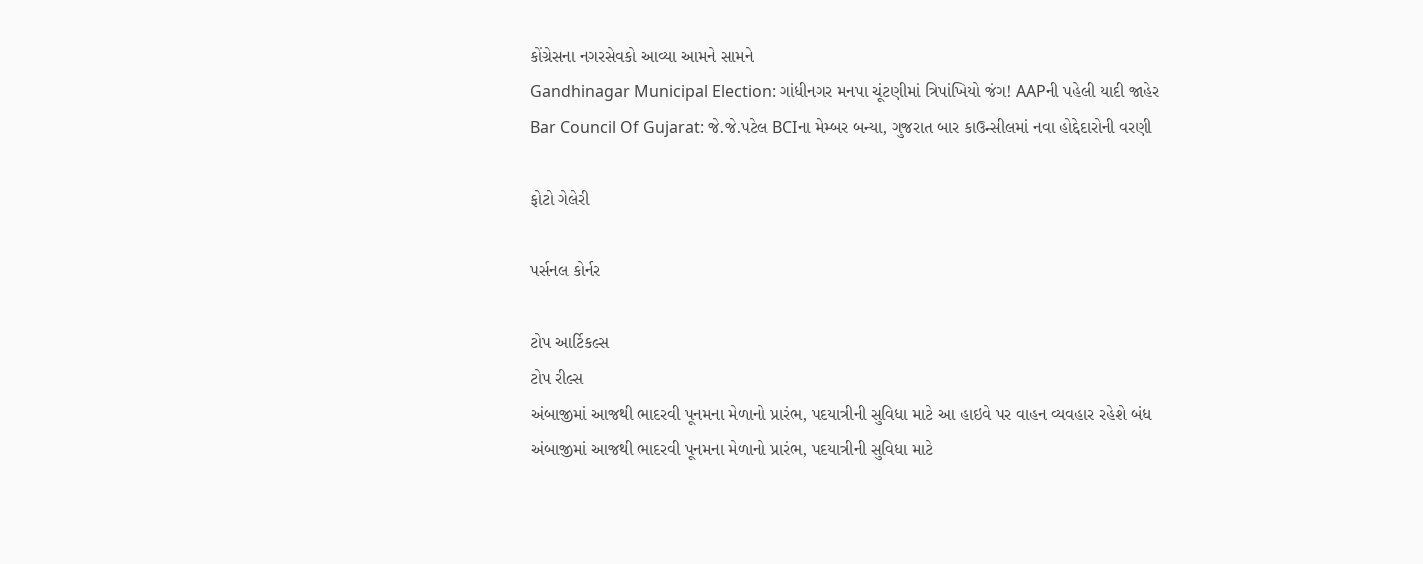કોંગ્રેસના નગરસેવકો આવ્યા આમને સામને
Gandhinagar Municipal Election: ગાંધીનગર મનપા ચૂંટણીમાં ત્રિપાંખિયો જંગ! AAPની પહેલી યાદી જાહેર
Bar Council Of Gujarat: જે.જે.પટેલ BCIના મેમ્બર બન્યા, ગુજરાત બાર કાઉન્સીલમાં નવા હોદ્દેદારોની વરણી

ફોટો ગેલેરી

પર્સનલ કોર્નર

ટોપ આર્ટિકલ્સ
ટોપ રીલ્સ
અંબાજીમાં આજથી ભાદરવી પૂનમના મેળાનો પ્રારંભ, પદયાત્રીની સુવિધા માટે આ હાઇવે પર વાહન વ્યવહાર રહેશે બંધ
અંબાજીમાં આજથી ભાદરવી પૂનમના મેળાનો પ્રારંભ, પદયાત્રીની સુવિધા માટે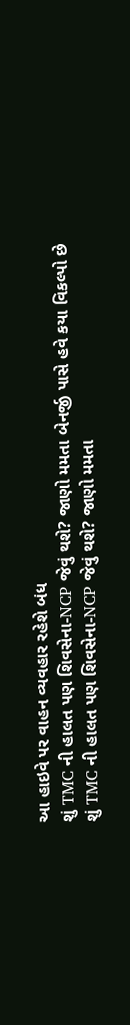આ હાઇવે પર વાહન વ્યવહાર રહેશે બંધ
શું TMC ની હાલત પણ શિવસેના-NCP જેવું થશે? જાણો મમતા બેનર્જી પાસે હવે કયા વિકલ્પો છે
શું TMC ની હાલત પણ શિવસેના-NCP જેવું થશે? જાણો મમતા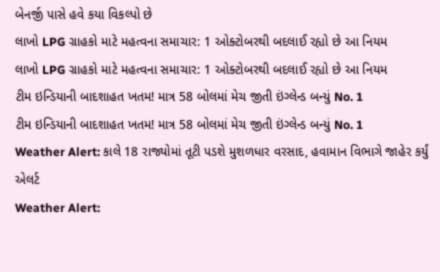બેનર્જી પાસે હવે કયા વિકલ્પો છે
લાખો LPG ગ્રાહકો માટે મહત્વના સમાચાર: 1 ઓક્ટોબરથી બદલાઈ રહ્યો છે આ નિયમ
લાખો LPG ગ્રાહકો માટે મહત્વના સમાચાર: 1 ઓક્ટોબરથી બદલાઈ રહ્યો છે આ નિયમ
ટીમ ઇન્ડિયાની બાદશાહત ખતમ! માત્ર 58 બોલમાં મેચ જીતી ઇંગ્લેન્ડ બન્યું No. 1
ટીમ ઇન્ડિયાની બાદશાહત ખતમ! માત્ર 58 બોલમાં મેચ જીતી ઇંગ્લેન્ડ બન્યું No. 1
Weather Alert: કાલે 18 રાજ્યોમાં તૂટી પડશે મુશળધાર વરસાદ, હવામાન વિભાગે જાહેર કર્યું એલર્ટ
Weather Alert: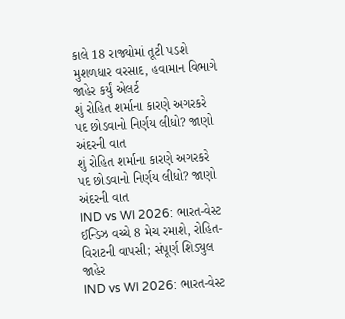કાલે 18 રાજ્યોમાં તૂટી પડશે મુશળધાર વરસાદ, હવામાન વિભાગે જાહેર કર્યું એલર્ટ
શું રોહિત શર્માના કારણે અગરકરે પદ છોડવાનો નિર્ણય લીધો? જાણો અંદરની વાત
શું રોહિત શર્માના કારણે અગરકરે પદ છોડવાનો નિર્ણય લીધો? જાણો અંદરની વાત
IND vs WI 2026: ભારત-વેસ્ટ ઈન્ડિઝ વચ્ચે 8 મેચ રમાશે, રોહિત-વિરાટની વાપસી; સંપૂર્ણ શિડ્યુલ જાહેર
IND vs WI 2026: ભારત-વેસ્ટ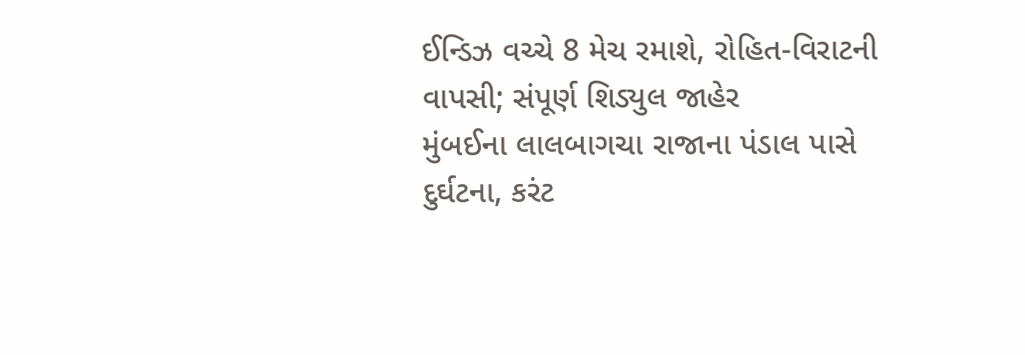ઈન્ડિઝ વચ્ચે 8 મેચ રમાશે, રોહિત-વિરાટની વાપસી; સંપૂર્ણ શિડ્યુલ જાહેર
મુંબઈના લાલબાગચા રાજાના પંડાલ પાસે દુર્ઘટના, કરંટ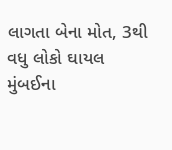લાગતા બેના મોત, 3થી વધુ લોકો ઘાયલ
મુંબઈના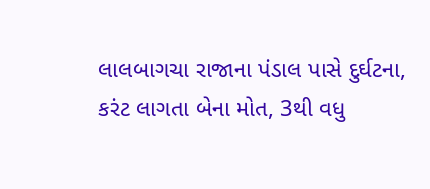લાલબાગચા રાજાના પંડાલ પાસે દુર્ઘટના, કરંટ લાગતા બેના મોત, 3થી વધુ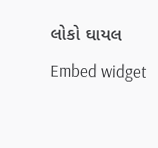લોકો ઘાયલ
Embed widget